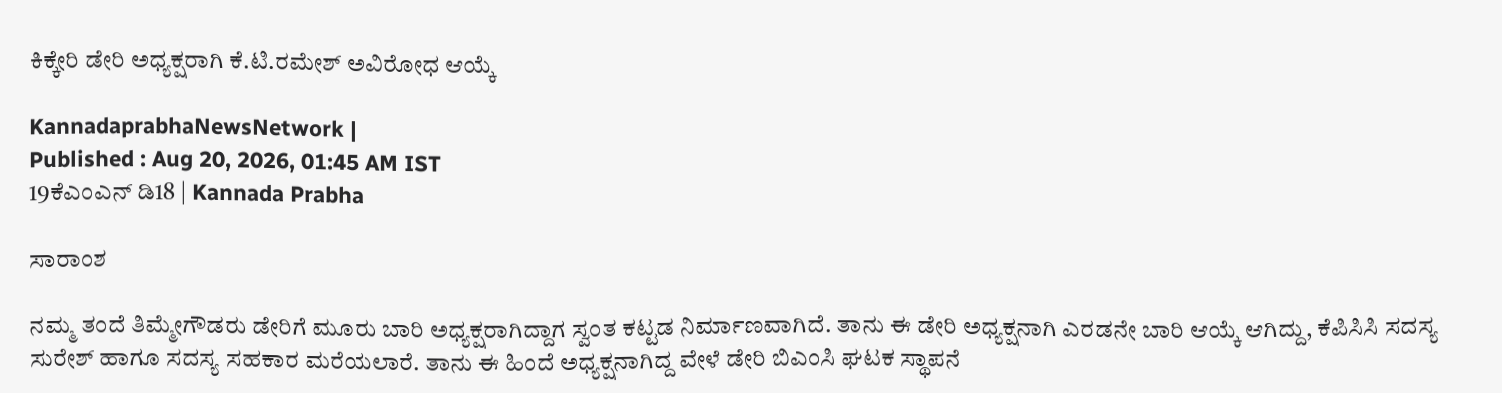ಕಿಕ್ಕೇರಿ ಡೇರಿ ಅಧ್ಯಕ್ಷರಾಗಿ ಕೆ.ಟಿ.ರಮೇಶ್ ಅವಿರೋಧ ಆಯ್ಕೆ

KannadaprabhaNewsNetwork |
Published : Aug 20, 2026, 01:45 AM IST
19ಕೆಎಂಎನ್ ಡಿ18 | Kannada Prabha

ಸಾರಾಂಶ

ನಮ್ಮ ತಂದೆ ತಿಮ್ಮೇಗೌಡರು ಡೇರಿಗೆ ಮೂರು ಬಾರಿ ಅಧ್ಯಕ್ಷರಾಗಿದ್ದಾಗ ಸ್ವಂತ ಕಟ್ಟಡ ನಿರ್ಮಾಣವಾಗಿದೆ. ತಾನು ಈ ಡೇರಿ ಅಧ್ಯಕ್ಷನಾಗಿ ಎರಡನೇ ಬಾರಿ ಆಯ್ಕೆ ಆಗಿದ್ದು, ಕೆಪಿಸಿಸಿ ಸದಸ್ಯ ಸುರೇಶ್ ಹಾಗೂ ಸದಸ್ಯ ಸಹಕಾರ ಮರೆಯಲಾರೆ. ತಾನು ಈ ಹಿಂದೆ ಅಧ್ಯಕ್ಷನಾಗಿದ್ದ ವೇಳೆ ಡೇರಿ ಬಿಎಂಸಿ ಘಟಕ ಸ್ಥಾಪನೆ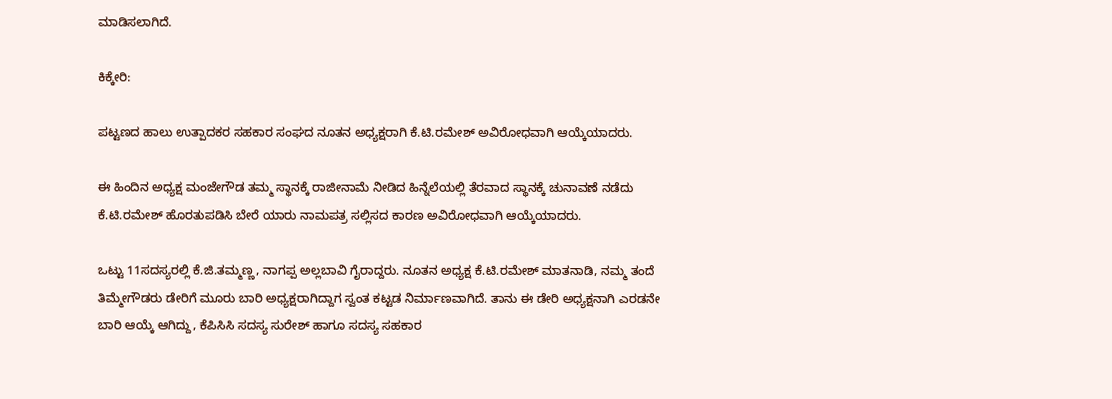ಮಾಡಿಸಲಾಗಿದೆ.

ಕಿಕ್ಕೇರಿ:

ಪಟ್ಟಣದ ಹಾಲು ಉತ್ಪಾದಕರ ಸಹಕಾರ ಸಂಘದ ನೂತನ ಅಧ್ಯಕ್ಷರಾಗಿ ಕೆ.ಟಿ.ರಮೇಶ್ ಅವಿರೋಧವಾಗಿ ಆಯ್ಕೆಯಾದರು.

ಈ ಹಿಂದಿನ ಅಧ್ಯಕ್ಷ ಮಂಜೇಗೌಡ ತಮ್ಮ ಸ್ಥಾನಕ್ಕೆ ರಾಜೀನಾಮೆ ನೀಡಿದ ಹಿನ್ನೆಲೆಯಲ್ಲಿ ತೆರವಾದ ಸ್ಥಾನಕ್ಕೆ ಚುನಾವಣೆ ನಡೆದು ಕೆ.ಟಿ.ರಮೇಶ್ ಹೊರತುಪಡಿಸಿ ಬೇರೆ ಯಾರು ನಾಮಪತ್ರ ಸಲ್ಲಿಸದ ಕಾರಣ ಅವಿರೋಧವಾಗಿ ಆಯ್ಕೆಯಾದರು.

ಒಟ್ಟು 11ಸದಸ್ಯರಲ್ಲಿ ಕೆ.ಜಿ.ತಮ್ಮಣ್ಣ, ನಾಗಪ್ಪ ಅಲ್ಲಬಾವಿ ಗೈರಾದ್ದರು. ನೂತನ ಅಧ್ಯಕ್ಷ ಕೆ.ಟಿ.ರಮೇಶ್ ಮಾತನಾಡಿ, ನಮ್ಮ ತಂದೆ ತಿಮ್ಮೇಗೌಡರು ಡೇರಿಗೆ ಮೂರು ಬಾರಿ ಅಧ್ಯಕ್ಷರಾಗಿದ್ದಾಗ ಸ್ವಂತ ಕಟ್ಟಡ ನಿರ್ಮಾಣವಾಗಿದೆ. ತಾನು ಈ ಡೇರಿ ಅಧ್ಯಕ್ಷನಾಗಿ ಎರಡನೇ ಬಾರಿ ಆಯ್ಕೆ ಆಗಿದ್ದು, ಕೆಪಿಸಿಸಿ ಸದಸ್ಯ ಸುರೇಶ್ ಹಾಗೂ ಸದಸ್ಯ ಸಹಕಾರ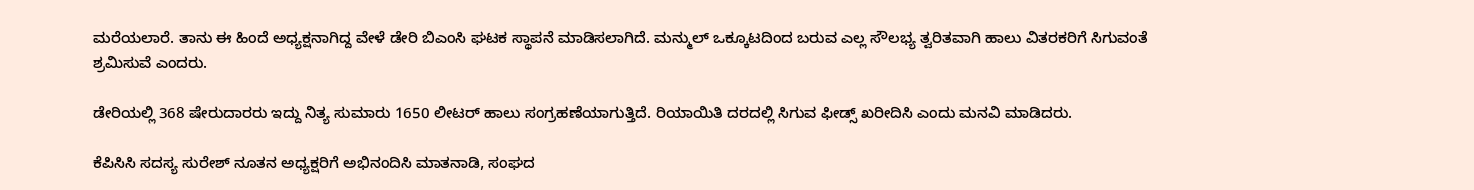ಮರೆಯಲಾರೆ. ತಾನು ಈ ಹಿಂದೆ ಅಧ್ಯಕ್ಷನಾಗಿದ್ದ ವೇಳೆ ಡೇರಿ ಬಿಎಂಸಿ ಘಟಕ ಸ್ಥಾಪನೆ ಮಾಡಿಸಲಾಗಿದೆ. ಮನ್ಮುಲ್ ಒಕ್ಕೂಟದಿಂದ ಬರುವ ಎಲ್ಲ ಸೌಲಭ್ಯ ತ್ವರಿತವಾಗಿ ಹಾಲು ವಿತರಕರಿಗೆ ಸಿಗುವಂತೆ ಶ್ರಮಿಸುವೆ ಎಂದರು.

ಡೇರಿಯಲ್ಲಿ 368 ಷೇರುದಾರರು ಇದ್ದು ನಿತ್ಯ ಸುಮಾರು 1650 ಲೀಟರ್ ಹಾಲು ಸಂಗ್ರಹಣೆಯಾಗುತ್ತಿದೆ. ರಿಯಾಯಿತಿ ದರದಲ್ಲಿ ಸಿಗುವ ಫೀಡ್ಸ್ ಖರೀದಿಸಿ ಎಂದು ಮನವಿ ಮಾಡಿದರು.

ಕೆಪಿಸಿಸಿ ಸದಸ್ಯ ಸುರೇಶ್ ನೂತನ ಅಧ್ಯಕ್ಷರಿಗೆ ಅಭಿನಂದಿಸಿ ಮಾತನಾಡಿ, ಸಂಘದ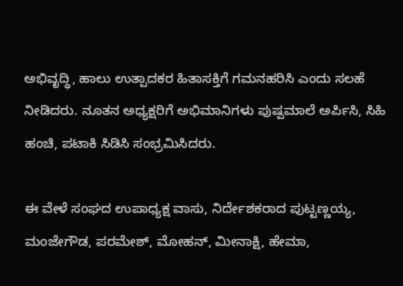ಅಭಿವೃದ್ಧಿ, ಹಾಲು ಉತ್ಪಾದಕರ ಹಿತಾಸಕ್ತಿಗೆ ಗಮನಹರಿಸಿ ಎಂದು ಸಲಹೆ ನೀಡಿದರು. ನೂತನ ಅಧ್ಯಕ್ಷರಿಗೆ ಅಭಿಮಾನಿಗಳು ಪುಷ್ಪಮಾಲೆ ಅರ್ಪಿಸಿ, ಸಿಹಿ ಹಂಚಿ, ಪಟಾಕಿ ಸಿಡಿಸಿ ಸಂಭ್ರಮಿಸಿದರು.

ಈ ವೇಳೆ ಸಂಘದ ಉಪಾಧ್ಯಕ್ಷ ವಾಸು, ನಿರ್ದೇಶಕರಾದ ಪುಟ್ಟಣ್ಣಯ್ಯ, ಮಂಜೇಗೌಡ, ಪರಮೇಶ್, ಮೋಹನ್, ಮೀನಾಕ್ಷಿ, ಹೇಮಾ,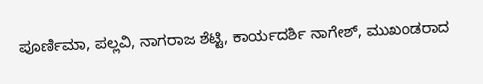ಪೂರ್ಣಿಮಾ, ಪಲ್ಲವಿ, ನಾಗರಾಜ ಶೆಟ್ಟಿ, ಕಾರ್ಯದರ್ಶಿ ನಾಗೇಶ್, ಮುಖಂಡರಾದ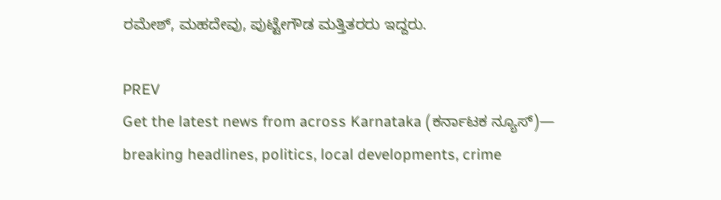ರಮೇಶ್, ಮಹದೇವು, ಪುಟ್ಟೇಗೌಡ ಮತ್ತಿತರರು ಇದ್ದರು.

PREV
Get the latest news from across Karnataka (ಕರ್ನಾಟಕ ನ್ಯೂಸ್)— breaking headlines, politics, local developments, crime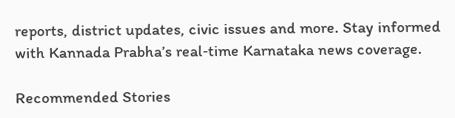reports, district updates, civic issues and more. Stay informed with Kannada Prabha’s real‑time Karnataka news coverage.

Recommended Stories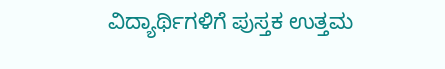ವಿದ್ಯಾರ್ಥಿಗಳಿಗೆ ಪುಸ್ತಕ ಉತ್ತಮ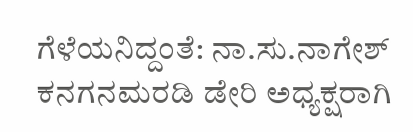ಗೆಳೆಯನಿದ್ದಂತೆ: ನಾ.ಸು.ನಾಗೇಶ್‌
ಕನಗನಮರಡಿ ಡೇರಿ ಅಧ್ಯಕ್ಷರಾಗಿ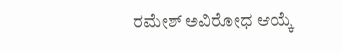ರಮೇಶ್ ಅವಿರೋಧ ಆಯ್ಕೆ